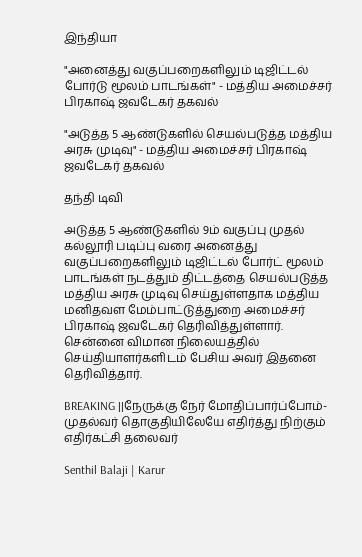இந்தியா

"அனைத்து வகுப்பறைகளிலும் டிஜிட்டல் போர்டு மூலம் பாடங்கள்" - மத்திய அமைச்சர் பிரகாஷ் ஜவடேகர் தகவல்

"அடுத்த 5 ஆண்டுகளில் செயல்படுத்த மத்திய அரசு முடிவு" - மத்திய அமைச்சர் பிரகாஷ் ஜவடேகர் தகவல்

தந்தி டிவி

அடுத்த 5 ஆண்டுகளில் 9ம் வகுப்பு முதல் கல்லூரி படிப்பு வரை அனைத்து வகுப்பறைகளிலும் டிஜிட்டல் போர்ட் மூலம் பாடங்கள் நடத்தும் திட்டத்தை செயல்படுத்த மத்திய அரசு முடிவு செய்துள்ளதாக மத்திய மனிதவள மேம்பாட்டுத்துறை அமைச்சர் பிரகாஷ் ஜவடேகர் தெரிவித்துள்ளார். சென்னை விமான நிலையத்தில் செய்தியாளர்களிடம் பேசிய அவர் இதனை தெரிவித்தார்.

BREAKING ||நேருக்கு நேர் மோதிப்பார்ப்போம்-முதல்வர் தொகுதியிலேயே எதிர்த்து நிற்கும் எதிர்கட்சி தலைவர்

Senthil Balaji | Karur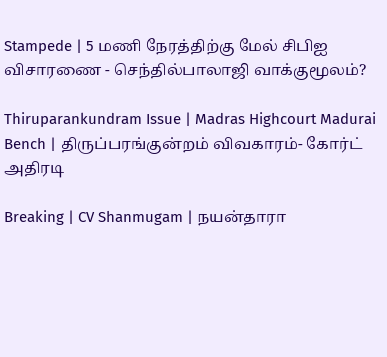Stampede | 5 மணி நேரத்திற்கு மேல் சிபிஐ விசாரணை - செந்தில்பாலாஜி வாக்குமூலம்?

Thiruparankundram Issue | Madras Highcourt Madurai Bench | திருப்பரங்குன்றம் விவகாரம்- கோர்ட் அதிரடி

Breaking | CV Shanmugam | நயன்தாரா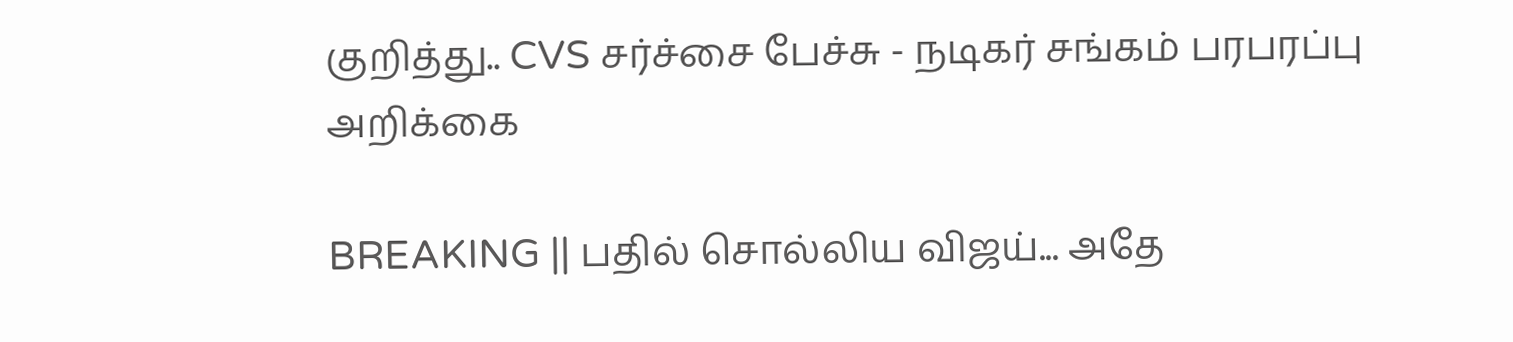குறித்து.. CVS சர்ச்சை பேச்சு - நடிகர் சங்கம் பரபரப்பு அறிக்கை

BREAKING || பதில் சொல்லிய விஜய்... அதே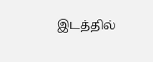இடத்தில்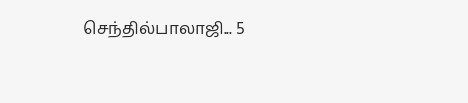செந்தில்பாலாஜி... 5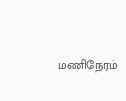மணிநேரம்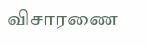விசாரணை